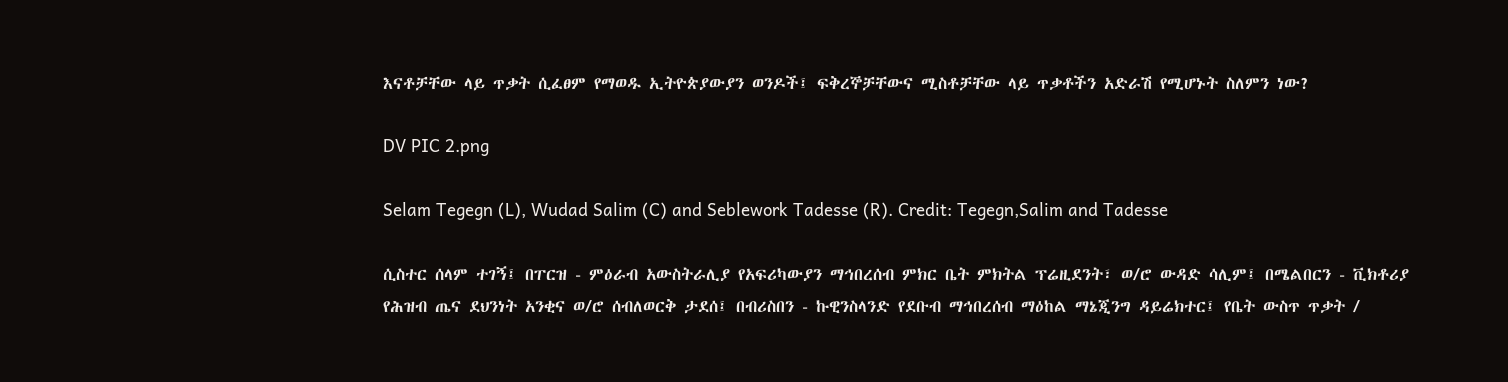እናቶቻቸው ላይ ጥቃት ሲፈፀም የማወዱ ኢትዮጵያውያን ወንዶች፤ ፍቅረኞቻቸውና ሚስቶቻቸው ላይ ጥቃቶችን አድራሽ የሚሆኑት ስለምን ነው?

DV PIC 2.png

Selam Tegegn (L), Wudad Salim (C) and Seblework Tadesse (R). Credit: Tegegn,Salim and Tadesse

ሲስተር ሰላም ተገኝ፤ በፐርዝ - ምዕራብ አውስትራሊያ የአፍሪካውያን ማኅበረሰብ ምክር ቤት ምክትል ፕሬዚደንት፣ ወ/ሮ ውዳድ ሳሊም፤ በሜልበርን - ቪክቶሪያ የሕዝብ ጤና ደህንነት አንቂና ወ/ሮ ሰብለወርቅ ታደሰ፤ በብሪስበን - ኩዊንስላንድ የደቡብ ማኅበረሰብ ማዕከል ማኔጂንግ ዳይሬክተር፤ የቤት ውስጥ ጥቃት /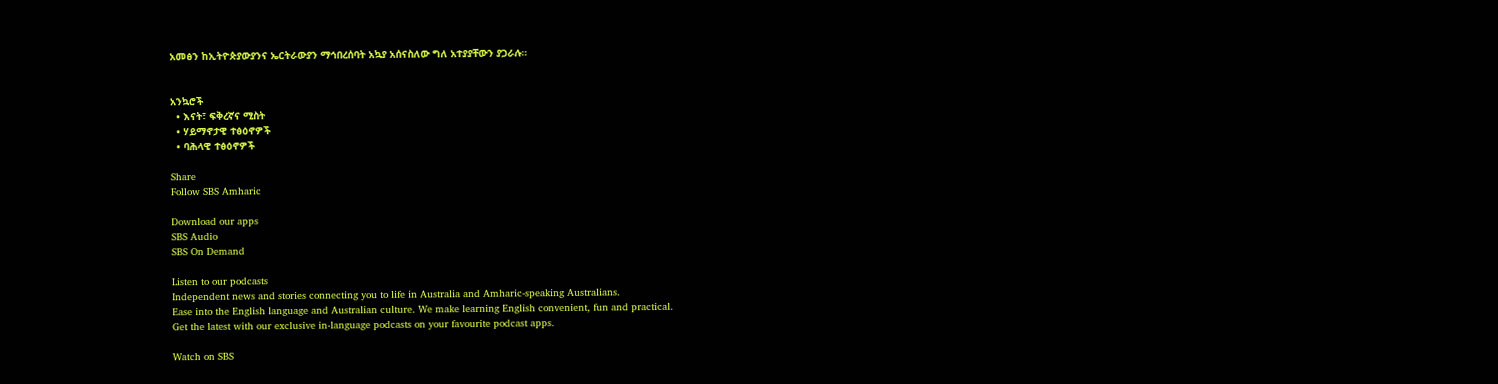አመፅን ከኢትዮጵያውያንና ኤርትራውያን ማኅበረሰባት አኳያ አሰናስለው ግለ አተያያቸውን ያጋራሉ።


አንኳሮች
  • እናት፣ ፍቅረኛና ሚስት
  • ሃይማኖታዊ ተፅዕኖዎች
  • ባሕላዊ ተፅዕኖዎች

Share
Follow SBS Amharic

Download our apps
SBS Audio
SBS On Demand

Listen to our podcasts
Independent news and stories connecting you to life in Australia and Amharic-speaking Australians.
Ease into the English language and Australian culture. We make learning English convenient, fun and practical.
Get the latest with our exclusive in-language podcasts on your favourite podcast apps.

Watch on SBS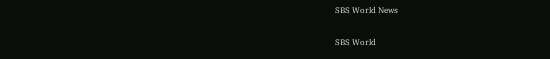SBS World News

SBS World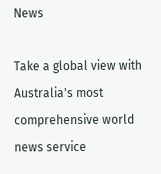News

Take a global view with Australia's most comprehensive world news service